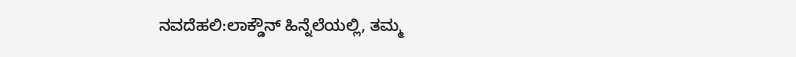ನವದೆಹಲಿ:ಲಾಕ್ಡೌನ್ ಹಿನ್ನೆಲೆಯಲ್ಲಿ, ತಮ್ಮ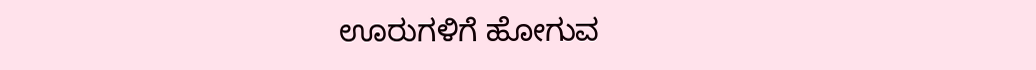ಊರುಗಳಿಗೆ ಹೋಗುವ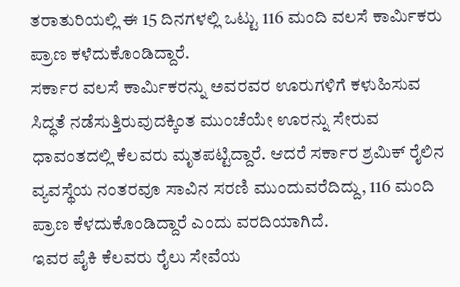ತರಾತುರಿಯಲ್ಲಿ ಈ 15 ದಿನಗಳಲ್ಲಿ ಒಟ್ಟು 116 ಮಂದಿ ವಲಸೆ ಕಾರ್ಮಿಕರು ಪ್ರಾಣ ಕಳೆದುಕೊಂಡಿದ್ದಾರೆ.
ಸರ್ಕಾರ ವಲಸೆ ಕಾರ್ಮಿಕರನ್ನು ಅವರವರ ಊರುಗಳಿಗೆ ಕಳುಹಿಸುವ ಸಿದ್ಧತೆ ನಡೆಸುತ್ತಿರುವುದಕ್ಕಿಂತ ಮುಂಚೆಯೇ ಊರನ್ನು ಸೇರುವ ಧಾವಂತದಲ್ಲಿ ಕೆಲವರು ಮೃತಪಟ್ಟಿದ್ದಾರೆ. ಆದರೆ ಸರ್ಕಾರ ಶ್ರಮಿಕ್ ರೈಲಿನ ವ್ಯವಸ್ಥೆಯ ನಂತರವೂ ಸಾವಿನ ಸರಣಿ ಮುಂದುವರೆದಿದ್ದು, 116 ಮಂದಿ ಪ್ರಾಣ ಕೆಳದುಕೊಂಡಿದ್ದಾರೆ ಎಂದು ವರದಿಯಾಗಿದೆ.
ಇವರ ಪೈಕಿ ಕೆಲವರು ರೈಲು ಸೇವೆಯ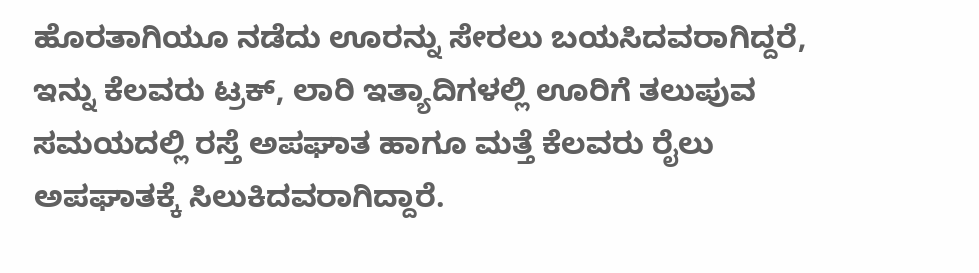ಹೊರತಾಗಿಯೂ ನಡೆದು ಊರನ್ನು ಸೇರಲು ಬಯಸಿದವರಾಗಿದ್ದರೆ, ಇನ್ನು ಕೆಲವರು ಟ್ರಕ್, ಲಾರಿ ಇತ್ಯಾದಿಗಳಲ್ಲಿ ಊರಿಗೆ ತಲುಪುವ ಸಮಯದಲ್ಲಿ ರಸ್ತೆ ಅಪಘಾತ ಹಾಗೂ ಮತ್ತೆ ಕೆಲವರು ರೈಲು ಅಪಘಾತಕ್ಕೆ ಸಿಲುಕಿದವರಾಗಿದ್ದಾರೆ.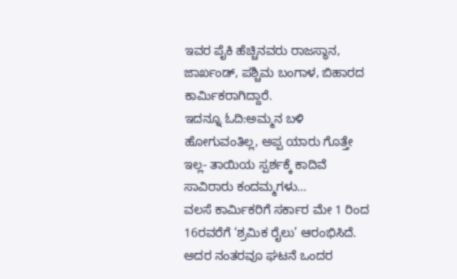ಇವರ ಪೈಕಿ ಹೆಚ್ಚಿನವರು ರಾಜಸ್ಥಾನ, ಜಾರ್ಖಂಡ್, ಪಶ್ಚಿಮ ಬಂಗಾಳ, ಬಿಹಾರದ ಕಾರ್ಮಿಕರಾಗಿದ್ದಾರೆ.
ಇದನ್ನೂ ಓದಿ:ಅಮ್ಮನ ಬಳಿ ಹೋಗುವಂತಿಲ್ಲ, ಅಪ್ಪ ಯಾರು ಗೊತ್ತೇ ಇಲ್ಲ- ತಾಯಿಯ ಸ್ಪರ್ಶಕ್ಕೆ ಕಾದಿವೆ ಸಾವಿರಾರು ಕಂದಮ್ಮಗಳು…
ವಲಸೆ ಕಾರ್ಮಿಕರಿಗೆ ಸರ್ಕಾರ ಮೇ 1 ರಿಂದ 16ರವರೆಗೆ ‘ಶ್ರಮಿಕ ರೈಲು’ ಆರಂಭಿಸಿದೆ. ಅದರ ನಂತರವೂ ಘಟನೆ ಒಂದರ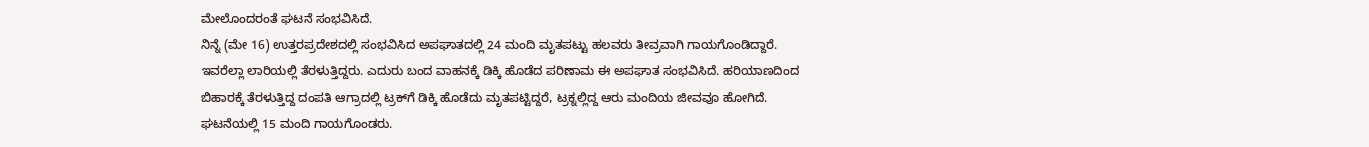ಮೇಲೊಂದರಂತೆ ಘಟನೆ ಸಂಭವಿಸಿದೆ.
ನಿನ್ನೆ (ಮೇ 16) ಉತ್ತರಪ್ರದೇಶದಲ್ಲಿ ಸಂಭವಿಸಿದ ಅಪಘಾತದಲ್ಲಿ 24 ಮಂದಿ ಮೃತಪಟ್ಟು ಹಲವರು ತೀವ್ರವಾಗಿ ಗಾಯಗೊಂಡಿದ್ದಾರೆ. ಇವರೆಲ್ಲಾ ಲಾರಿಯಲ್ಲಿ ತೆರಳುತ್ತಿದ್ದರು. ಎದುರು ಬಂದ ವಾಹನಕ್ಕೆ ಡಿಕ್ಕಿ ಹೊಡೆದ ಪರಿಣಾಮ ಈ ಅಪಘಾತ ಸಂಭವಿಸಿದೆ. ಹರಿಯಾಣದಿಂದ ಬಿಹಾರಕ್ಕೆ ತೆರಳುತ್ತಿದ್ದ ದಂಪತಿ ಆಗ್ರಾದಲ್ಲಿ ಟ್ರಕ್‌ಗೆ ಡಿಕ್ಕಿ ಹೊಡೆದು ಮೃತಪಟ್ಟಿದ್ದರೆ, ಟ್ರಕ್ನಲ್ಲಿದ್ದ ಆರು ಮಂದಿಯ ಜೀವವೂ ಹೋಗಿದೆ. ಘಟನೆಯಲ್ಲಿ 15 ಮಂದಿ ಗಾಯಗೊಂಡರು.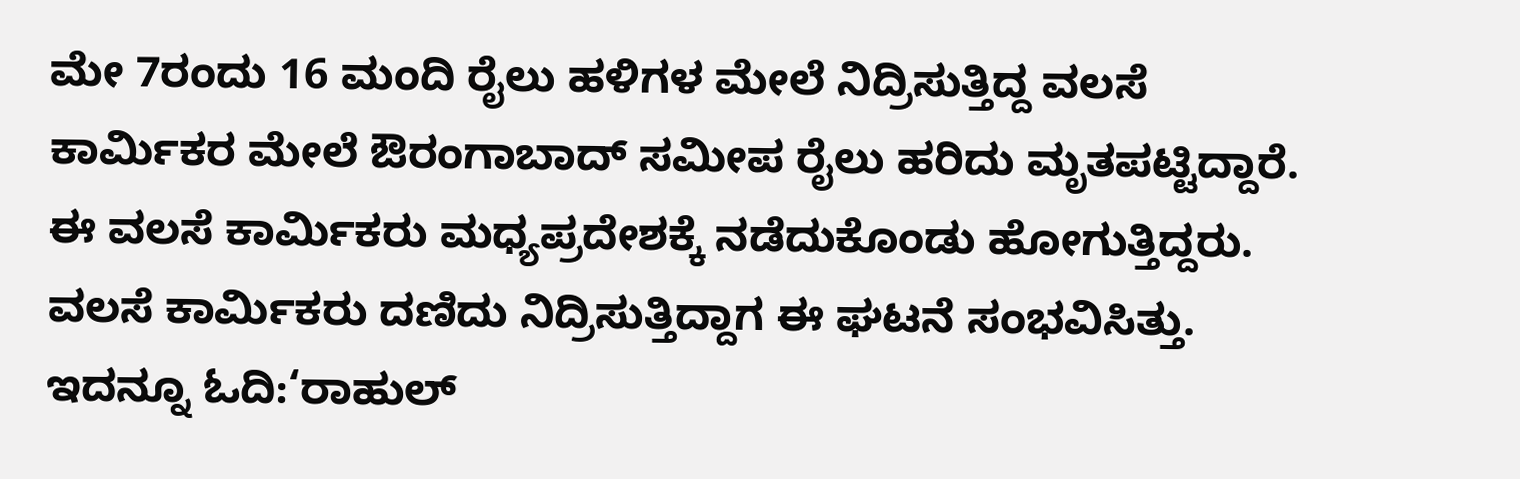ಮೇ 7ರಂದು 16 ಮಂದಿ ರೈಲು ಹಳಿಗಳ ಮೇಲೆ ನಿದ್ರಿಸುತ್ತಿದ್ದ ವಲಸೆ ಕಾರ್ಮಿಕರ ಮೇಲೆ ಔರಂಗಾಬಾದ್ ಸಮೀಪ ರೈಲು ಹರಿದು ಮೃತಪಟ್ಟಿದ್ದಾರೆ. ಈ ವಲಸೆ ಕಾರ್ಮಿಕರು ಮಧ್ಯಪ್ರದೇಶಕ್ಕೆ ನಡೆದುಕೊಂಡು ಹೋಗುತ್ತಿದ್ದರು. ವಲಸೆ ಕಾರ್ಮಿಕರು ದಣಿದು ನಿದ್ರಿಸುತ್ತಿದ್ದಾಗ ಈ ಘಟನೆ ಸಂಭವಿಸಿತ್ತು.
ಇದನ್ನೂ ಓದಿ:‘ರಾಹುಲ್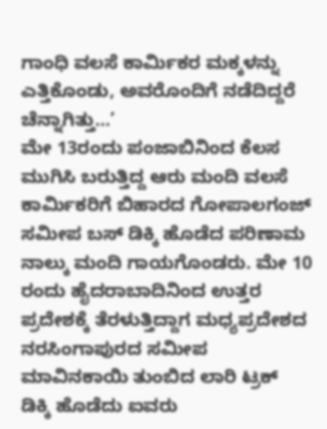ಗಾಂಧಿ ವಲಸೆ ಕಾರ್ಮಿಕರ ಮಕ್ಕಳನ್ನು ಎತ್ತಿಕೊಂಡು, ಅವರೊಂದಿಗೆ ನಡೆದಿದ್ದರೆ ಚೆನ್ನಾಗಿತ್ತು…’
ಮೇ 13ರಂದು ಪಂಜಾಬಿನಿಂದ ಕೆಲಸ ಮುಗಿಸಿ ಬರುತ್ತಿದ್ದ ಆರು ಮಂದಿ ವಲಸೆ ಕಾರ್ಮಿಕರಿಗೆ ಬಿಹಾರದ ಗೋಪಾಲಗಂಜ್ ಸಮೀಪ ಬಸ್ ಡಿಕ್ಕಿ ಹೊಡೆದ ಪರಿಣಾಮ ನಾಲ್ಕು ಮಂದಿ ಗಾಯಗೊಂಡರು. ಮೇ 10 ರಂದು ಹೈದರಾಬಾದಿನಿಂದ ಉತ್ತರ ಪ್ರದೇಶಕ್ಕೆ ತೆರಳುತ್ತಿದ್ದಾಗ ಮಧ್ಯಪ್ರದೇಶದ ನರಸಿಂಗಾಪುರದ ಸಮೀಪ ಮಾವಿನಕಾಯಿ ತುಂಬಿದ ಲಾರಿ ಟ್ರಕ್ ಡಿಕ್ಕಿ ಹೊಡೆದು ಐವರು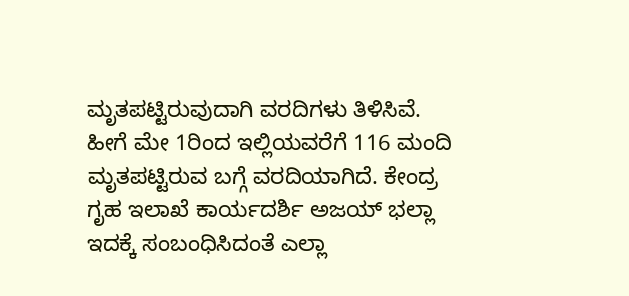ಮೃತಪಟ್ಟಿರುವುದಾಗಿ ವರದಿಗಳು ತಿಳಿಸಿವೆ.
ಹೀಗೆ ಮೇ 1ರಿಂದ ಇಲ್ಲಿಯವರೆಗೆ 116 ಮಂದಿ ಮೃತಪಟ್ಟಿರುವ ಬಗ್ಗೆ ವರದಿಯಾಗಿದೆ. ಕೇಂದ್ರ ಗೃಹ ಇಲಾಖೆ ಕಾರ್ಯದರ್ಶಿ ಅಜಯ್ ಭಲ್ಲಾ ಇದಕ್ಕೆ ಸಂಬಂಧಿಸಿದಂತೆ ಎಲ್ಲಾ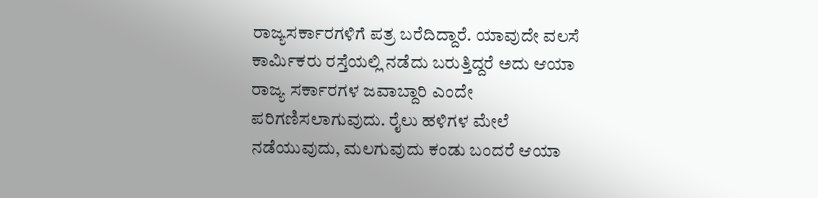ರಾಜ್ಯಸರ್ಕಾರಗಳಿಗೆ ಪತ್ರ ಬರೆದಿದ್ದಾರೆ. ಯಾವುದೇ ವಲಸೆ ಕಾರ್ಮಿಕರು ರಸ್ತೆಯಲ್ಲಿ ನಡೆದು ಬರುತ್ತಿದ್ದರೆ ಅದು ಆಯಾ ರಾಜ್ಯ ಸರ್ಕಾರಗಳ ಜವಾಬ್ದಾರಿ ಎಂದೇ ಪರಿಗಣಿಸಲಾಗುವುದು. ರೈಲು ಹಳಿಗಳ ಮೇಲೆ ನಡೆಯುವುದು, ಮಲಗುವುದು ಕಂಡು ಬಂದರೆ ಆಯಾ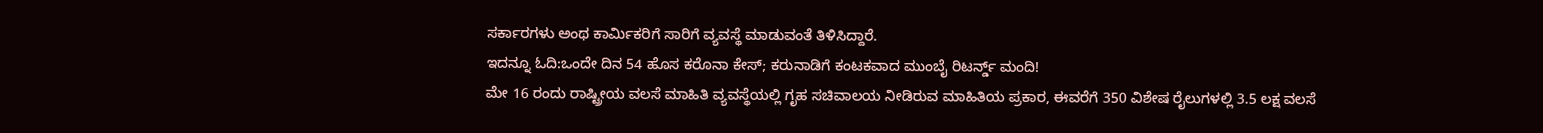ಸರ್ಕಾರಗಳು ಅಂಥ ಕಾರ್ಮಿಕರಿಗೆ ಸಾರಿಗೆ ವ್ಯವಸ್ಥೆ ಮಾಡುವಂತೆ ತಿಳಿಸಿದ್ದಾರೆ.
ಇದನ್ನೂ ಓದಿ:ಒಂದೇ ದಿನ 54 ಹೊಸ ಕರೊನಾ ಕೇಸ್; ಕರುನಾಡಿಗೆ ಕಂಟಕವಾದ ಮುಂಬೈ ರಿಟರ್ನ್ಡ್ ಮಂದಿ!
ಮೇ 16 ರಂದು ರಾಷ್ಟ್ರೀಯ ವಲಸೆ ಮಾಹಿತಿ ವ್ಯವಸ್ಥೆಯಲ್ಲಿ ಗೃಹ ಸಚಿವಾಲಯ ನೀಡಿರುವ ಮಾಹಿತಿಯ ಪ್ರಕಾರ, ಈವರೆಗೆ 350 ವಿಶೇಷ ರೈಲುಗಳಲ್ಲಿ 3.5 ಲಕ್ಷ ವಲಸೆ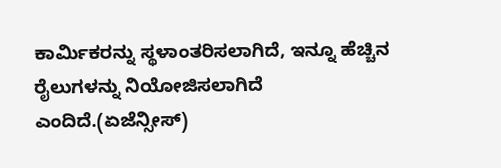ಕಾರ್ಮಿಕರನ್ನು ಸ್ಥಳಾಂತರಿಸಲಾಗಿದೆ, ಇನ್ನೂ ಹೆಚ್ಚಿನ ರೈಲುಗಳನ್ನು ನಿಯೋಜಿಸಲಾಗಿದೆ ಎಂದಿದೆ.(ಏಜೆನ್ಸೀಸ್)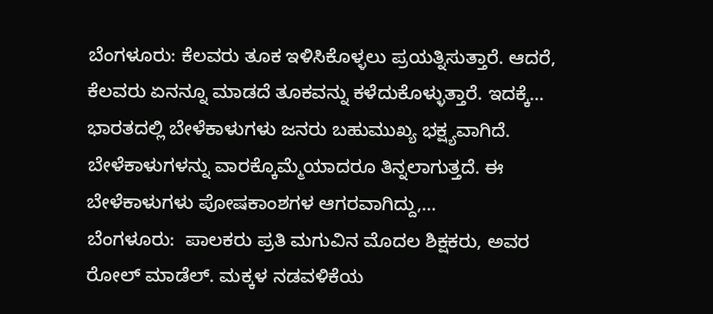ಬೆಂಗಳೂರು: ಕೆಲವರು ತೂಕ ಇಳಿಸಿಕೊಳ್ಳಲು ಪ್ರಯತ್ನಿಸುತ್ತಾರೆ. ಆದರೆ, ಕೆಲವರು ಏನನ್ನೂ ಮಾಡದೆ ತೂಕವನ್ನು ಕಳೆದುಕೊಳ್ಳುತ್ತಾರೆ. ಇದಕ್ಕೆ…
ಭಾರತದಲ್ಲಿ ಬೇಳೆಕಾಳುಗಳು ಜನರು ಬಹುಮುಖ್ಯ ಭಕ್ಷ್ಯವಾಗಿದೆ. ಬೇಳೆಕಾಳುಗಳನ್ನು ವಾರಕ್ಕೊಮ್ಮೆಯಾದರೂ ತಿನ್ನಲಾಗುತ್ತದೆ. ಈ ಬೇಳೆಕಾಳುಗಳು ಪೋಷಕಾಂಶಗಳ ಆಗರವಾಗಿದ್ದು,…
ಬೆಂಗಳೂರು:  ಪಾಲಕರು ಪ್ರತಿ ಮಗುವಿನ ಮೊದಲ ಶಿಕ್ಷಕರು, ಅವರ ರೋಲ್ ಮಾಡೆಲ್. ಮಕ್ಕಳ ನಡವಳಿಕೆಯ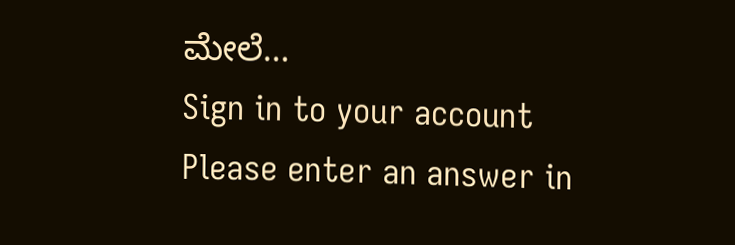ಮೇಲೆ…
Sign in to your account
Please enter an answer in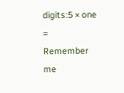digits:5 × one =
Remember me